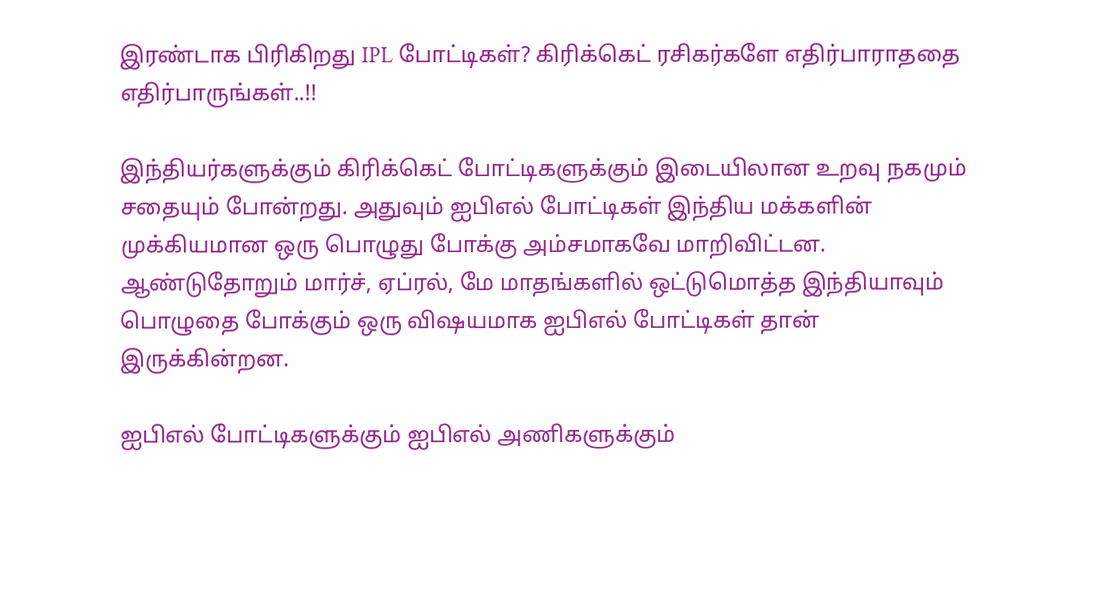இரண்டாக பிரிகிறது IPL போட்டிகள்? கிரிக்கெட் ரசிகர்களே எதிர்பாராததை எதிர்பாருங்கள்..!!

இந்தியர்களுக்கும் கிரிக்கெட் போட்டிகளுக்கும் இடையிலான உறவு நகமும் சதையும் போன்றது. அதுவும் ஐபிஎல் போட்டிகள் இந்திய மக்களின் முக்கியமான ஒரு பொழுது போக்கு அம்சமாகவே மாறிவிட்டன. ஆண்டுதோறும் மார்ச், ஏப்ரல், மே மாதங்களில் ஒட்டுமொத்த இந்தியாவும் பொழுதை போக்கும் ஒரு விஷயமாக ஐபிஎல் போட்டிகள் தான் இருக்கின்றன.

ஐபிஎல் போட்டிகளுக்கும் ஐபிஎல் அணிகளுக்கும்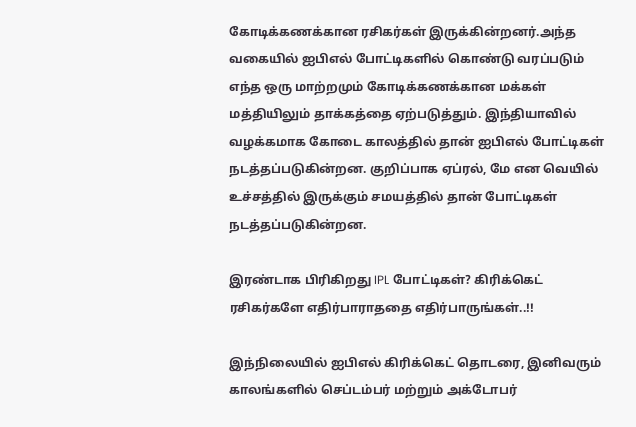கோடிக்கணக்கான ரசிகர்கள் இருக்கின்றனர்.அந்த வகையில் ஐபிஎல் போட்டிகளில் கொண்டு வரப்படும் எந்த ஒரு மாற்றமும் கோடிக்கணக்கான மக்கள் மத்தியிலும் தாக்கத்தை ஏற்படுத்தும். இந்தியாவில் வழக்கமாக கோடை காலத்தில் தான் ஐபிஎல் போட்டிகள் நடத்தப்படுகின்றன. குறிப்பாக ஏப்ரல், மே என வெயில் உச்சத்தில் இருக்கும் சமயத்தில் தான் போட்டிகள் நடத்தப்படுகின்றன.

இரண்டாக பிரிகிறது IPL போட்டிகள்? கிரிக்கெட் ரசிகர்களே எதிர்பாராததை எதிர்பாருங்கள்..!!

இந்நிலையில் ஐபிஎல் கிரிக்கெட் தொடரை, இனிவரும் காலங்களில் செப்டம்பர் மற்றும் அக்டோபர்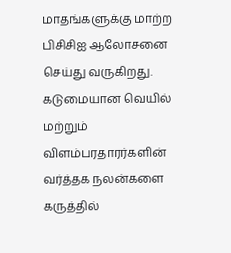மாதங்களுக்கு மாற்ற பிசிசிஐ ஆலோசனை செய்து வருகிறது. கடுமையான வெயில் மற்றும் விளம்பரதாரர்களின் வர்த்தக நலன்களை கருத்தில்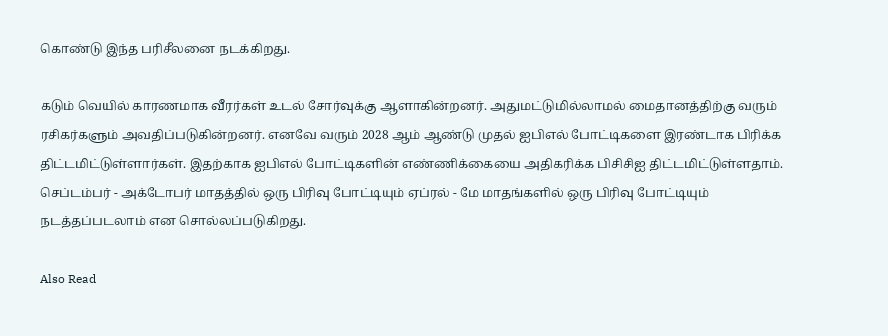கொண்டு இந்த பரிசீலனை நடக்கிறது.

கடும் வெயில் காரணமாக வீரர்கள் உடல் சோர்வுக்கு ஆளாகின்றனர். அதுமட்டுமில்லாமல் மைதானத்திற்கு வரும் ரசிகர்களும் அவதிப்படுகின்றனர். எனவே வரும் 2028 ஆம் ஆண்டு முதல் ஐபிஎல் போட்டிகளை இரண்டாக பிரிக்க திட்டமிட்டுள்ளார்கள். இதற்காக ஐபிஎல் போட்டிகளின் எண்ணிக்கையை அதிகரிக்க பிசிசிஐ திட்டமிட்டுள்ளதாம். செப்டம்பர் - அக்டோபர் மாதத்தில் ஒரு பிரிவு போட்டியும் ஏப்ரல் - மே மாதங்களில் ஒரு பிரிவு போட்டியும் நடத்தப்படலாம் என சொல்லப்படுகிறது.

Also Read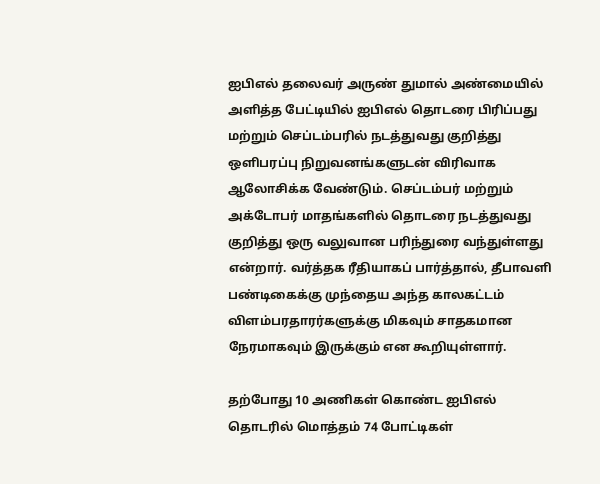ஐபிஎல் தலைவர் அருண் துமால் அண்மையில் அளித்த பேட்டியில் ஐபிஎல் தொடரை பிரிப்பது மற்றும் செப்டம்பரில் நடத்துவது குறித்து ஒளிபரப்பு நிறுவனங்களுடன் விரிவாக ஆலோசிக்க வேண்டும். செப்டம்பர் மற்றும் அக்டோபர் மாதங்களில் தொடரை நடத்துவது குறித்து ஒரு வலுவான பரிந்துரை வந்துள்ளது என்றார். வர்த்தக ரீதியாகப் பார்த்தால், தீபாவளி பண்டிகைக்கு முந்தைய அந்த காலகட்டம் விளம்பரதாரர்களுக்கு மிகவும் சாதகமான நேரமாகவும் இருக்கும் என கூறியுள்ளார்.

தற்போது 10 அணிகள் கொண்ட ஐபிஎல் தொடரில் மொத்தம் 74 போட்டிகள்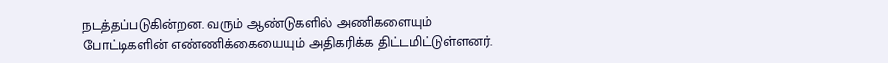நடத்தப்படுகின்றன. வரும் ஆண்டுகளில் அணிகளையும் போட்டிகளின் எண்ணிக்கையையும் அதிகரிக்க திட்டமிட்டுள்ளனர்.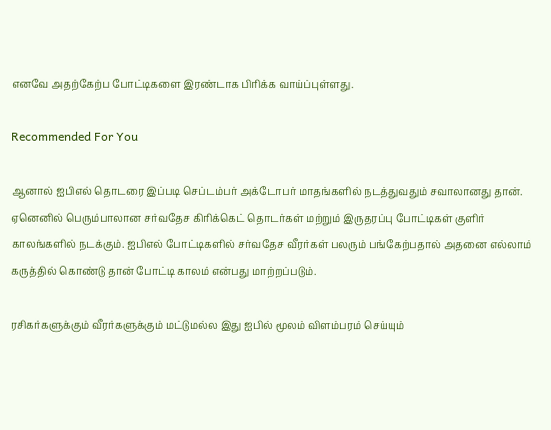எனவே அதற்கேற்ப போட்டிகளை இரண்டாக பிரிக்க வாய்ப்புள்ளது.

Recommended For You

ஆனால் ஐபிஎல் தொடரை இப்படி செப்டம்பர் அக்டோபர் மாதங்களில் நடத்துவதும் சவாலானது தான். ஏனெனில் பெரும்பாலான சர்வதேச கிரிக்கெட் தொடர்கள் மற்றும் இருதரப்பு போட்டிகள் குளிர் காலங்களில் நடக்கும். ஐபிஎல் போட்டிகளில் சர்வதேச வீரர்கள் பலரும் பங்கேற்பதால் அதனை எல்லாம் கருத்தில் கொண்டு தான் போட்டி காலம் என்பது மாற்றப்படும்.

ரசிகர்களுக்கும் வீரர்களுக்கும் மட்டுமல்ல இது ஐபில் மூலம் விளம்பரம் செய்யும்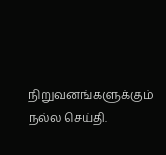நிறுவனங்களுக்கும் நல்ல செய்தி.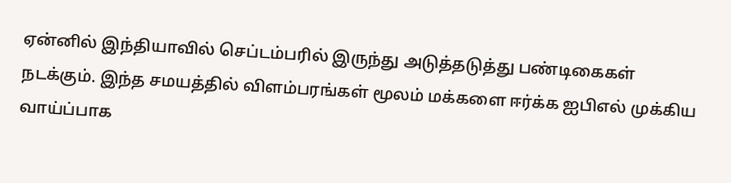ஏன்னில் இந்தியாவில் செப்டம்பரில் இருந்து அடுத்தடுத்து பண்டிகைகள் நடக்கும். இந்த சமயத்தில் விளம்பரங்கள் மூலம் மக்களை ஈர்க்க ஐபிஎல் முக்கிய வாய்ப்பாக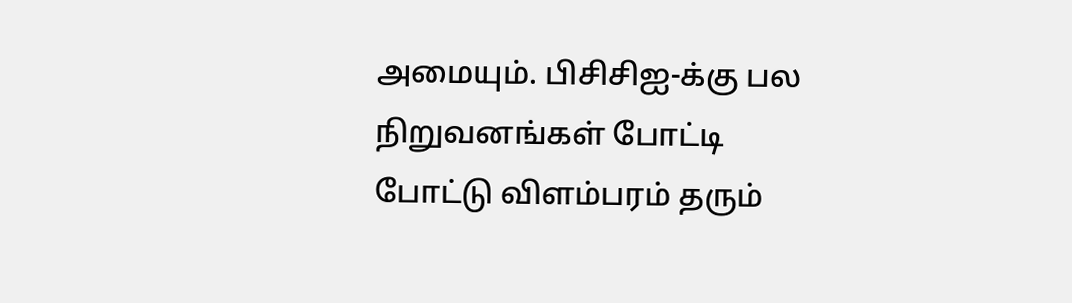அமையும். பிசிசிஐ-க்கு பல நிறுவனங்கள் போட்டி போட்டு விளம்பரம் தரும்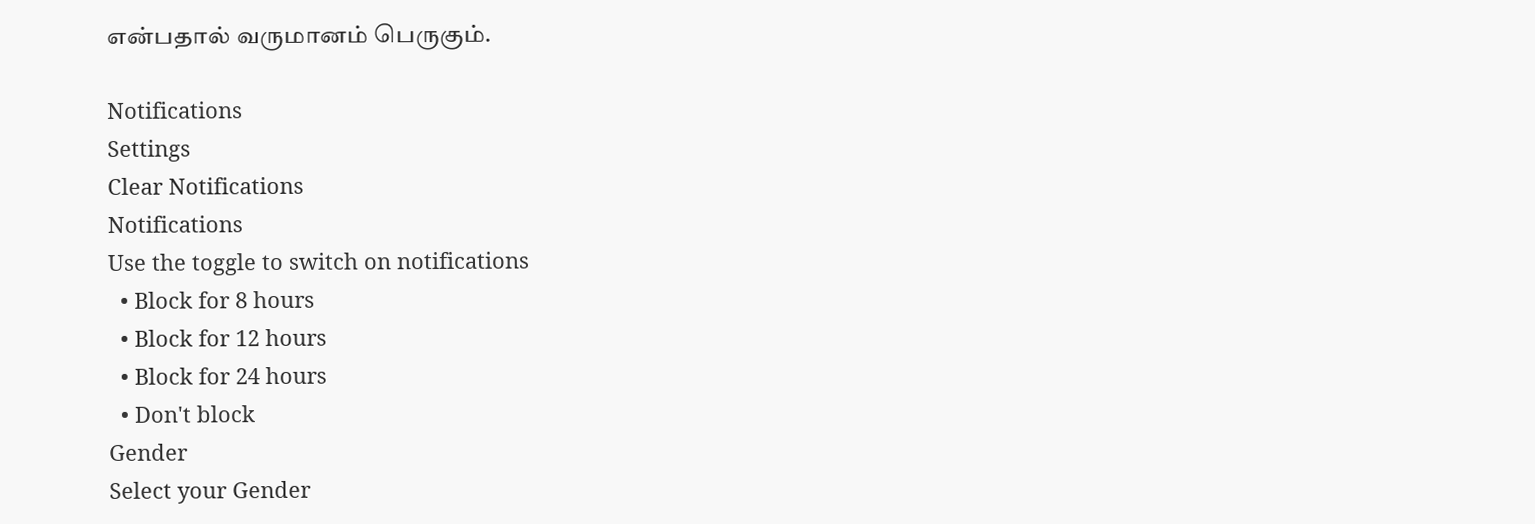என்பதால் வருமானம் பெருகும்.

Notifications
Settings
Clear Notifications
Notifications
Use the toggle to switch on notifications
  • Block for 8 hours
  • Block for 12 hours
  • Block for 24 hours
  • Don't block
Gender
Select your Gender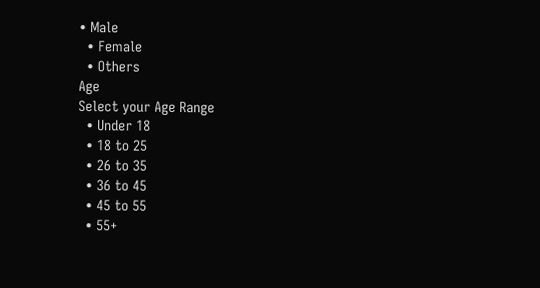• Male
  • Female
  • Others
Age
Select your Age Range
  • Under 18
  • 18 to 25
  • 26 to 35
  • 36 to 45
  • 45 to 55
  • 55+